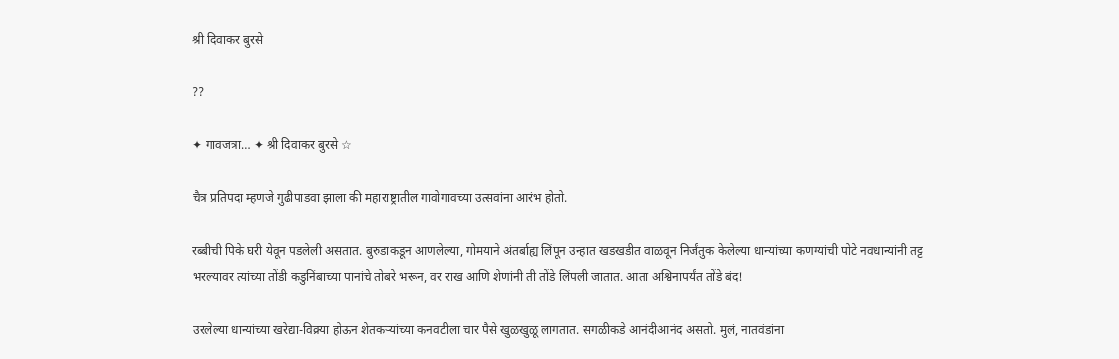श्री दिवाकर बुरसे

??

✦ गावजत्रा… ✦ श्री दिवाकर बुरसे ☆

चैत्र प्रतिपदा म्हणजे गुढीपाडवा झाला की महाराष्ट्रातील गावोगावच्या उत्सवांना आरंभ होतो.

रब्बीची पिके घरी येवून पडलेली असतात. बुरुडाकडून आणलेल्या, गोमयाने अंतर्बाह्य लिंपून उन्हात खडखडीत वाळवून निर्जंतुक केलेल्या धान्यांच्या कणग्यांची पोटे नवधान्यांनी तट्ट भरल्यावर त्यांच्या तोंडी कडुनिंबाच्या पानांचे तोबरे भरून, वर राख आणि शेणांनी ती तोंडे लिंपली जातात. आता अश्विनापर्यंत तोंडे बंद!

उरलेल्या धान्यांच्या खरेद्या-विक्र्या होऊन शेतकऱ्यांच्या कनवटीला चार पैसे खुळखुळू लागतात. सगळीकडे आनंदीआनंद असतो. मुलं, नातवंडांना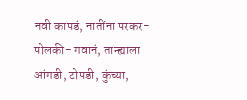नवी कापडं, नातींना परकर-पोलकी- गवानं, तान्ह्याला आंगडी, टोपडी, कुंच्या,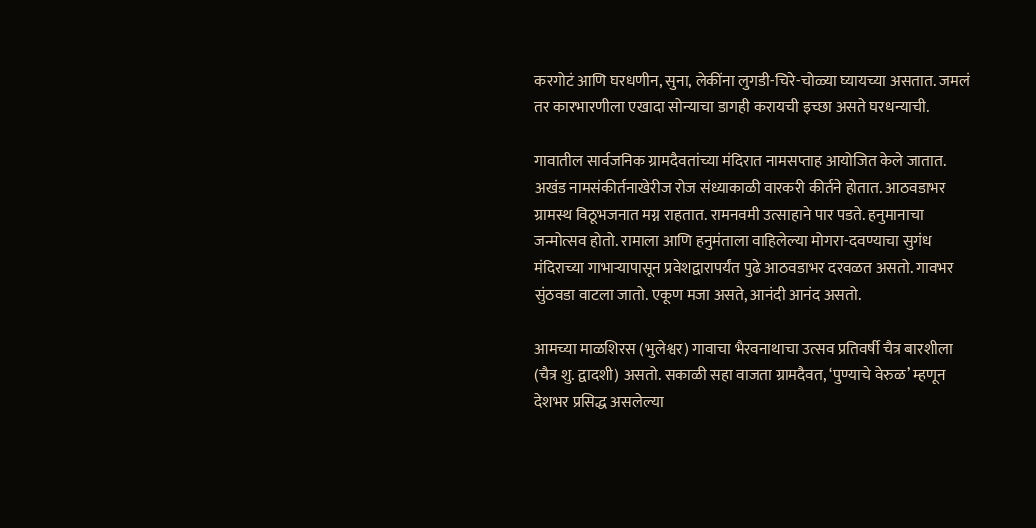करगोटं आणि घरधणीन, सुना, लेकींना लुगडी-चिरे-चोळ्या घ्यायच्या असतात. जमलं तर कारभारणीला एखादा सोन्याचा डागही करायची इच्छा असते घरधन्याची.

गावातील सार्वजनिक ग्रामदैवतांच्या मंदिरात नामसप्ताह आयोजित केले जातात. अखंड नामसंकीर्तनाखेरीज रोज संध्याकाळी वारकरी कीर्तने होतात. आठवडाभर ग्रामस्थ विठूभजनात मग्न राहतात. रामनवमी उत्साहाने पार पडते. हनुमानाचा जन्मोत्सव होतो. रामाला आणि हनुमंताला वाहिलेल्या मोगरा-दवण्याचा सुगंध मंदिराच्या गाभाऱ्यापासून प्रवेशद्वारापर्यंत पुढे आठवडाभर दरवळत असतो. गावभर सुंठवडा वाटला जातो. एकूण मजा असते, आनंदी आनंद असतो.

आमच्या माळशिरस (भुलेश्वर) गावाचा भैरवनाथाचा उत्सव प्रतिवर्षी चैत्र बारशीला (चैत्र शु. द्वादशी) असतो. सकाळी सहा वाजता ग्रामदैवत, ‘पुण्याचे वेरुळ’ म्हणून देशभर प्रसिद्ध असलेल्या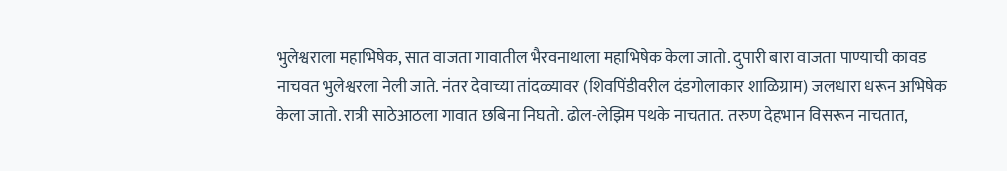भुलेश्वराला महाभिषेक, सात वाजता गावातील भैरवनाथाला महाभिषेक केला जातो. दुपारी बारा वाजता पाण्याची कावड नाचवत भुलेश्वरला नेली जाते. नंतर देवाच्या तांदळ्यावर (शिवपिंडीवरील दंडगोलाकार शाळिग्राम) जलधारा धरून अभिषेक केला जातो. रात्री साठेआठला गावात छबिना निघतो. ढोल-लेझिम पथके नाचतात. तरुण देहभान विसरून नाचतात,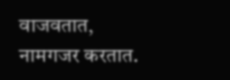वाजवतात, नामगजर करतात.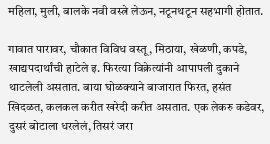महिला, मुली, बालके नवी वस्त्रे लेऊन, नटूनथटून सहभागी होतात.

गावात पारावर, चौकात विविध वस्तू, मिठाया, खेळणी, कपडे, खाद्यपदार्थांची हाटेले इ. फिरत्या विक्रेत्यांनी आपापली दुकाने थाटलेली असतात. बाया घोळक्याने बाजारात फिरत, हसंत खिदळत, कलकल करीत खरेदी करीत असतात. एक लेकरु कडेवर, दुसरं बोटाला धरलेलं, तिसरं जरा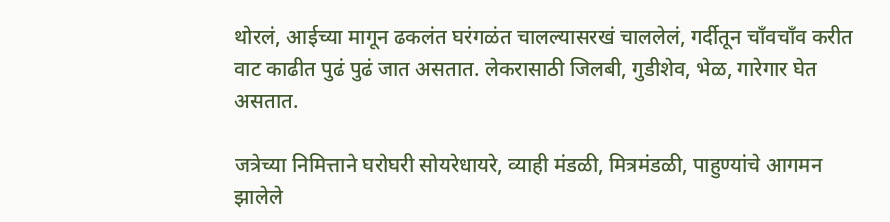थोरलं, आईच्या मागून ढकलंत घरंगळंत चालल्यासरखं चाललेलं, गर्दीतून चाँवचाँव करीत वाट काढीत पुढं पुढं जात असतात. लेकरासाठी जिलबी, गुडीशेव, भेळ, गारेगार घेत असतात.

जत्रेच्या निमित्ताने घरोघरी सोयरेधायरे, व्याही मंडळी, मित्रमंडळी, पाहुण्यांचे आगमन झालेले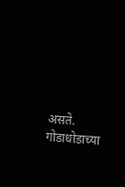असते. गोडाधोडाच्या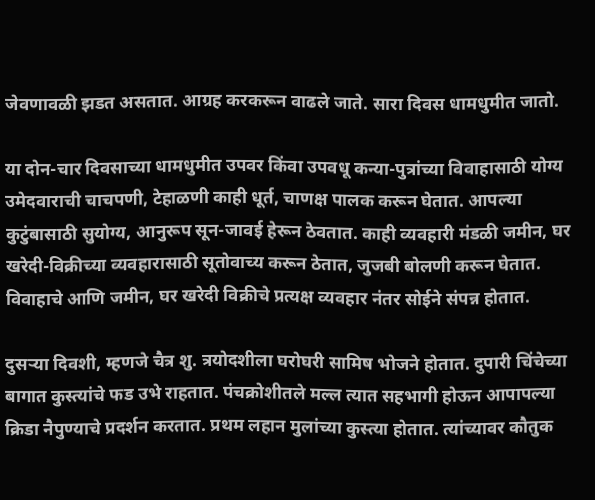जेवणावळी झडत असतात. आग्रह करकरून वाढले जाते. सारा दिवस धामधुमीत जातो.

या दोन-चार दिवसाच्या धामधुमीत उपवर किंवा उपवधू कन्या-पुत्रांच्या विवाहासाठी योग्य उमेदवाराची चाचपणी, टेहाळणी काही धूर्त, चाणक्ष पालक करून घेतात. आपल्या कुटुंबासाठी सुयोग्य, आनुरूप सून-जावई हेरून ठेवतात. काही व्यवहारी मंडळी जमीन, घर खरेदी-विक्रीच्या व्यवहारासाठी सूतोवाच्य करून ठेतात, जुजबी बोलणी करून घेतात. विवाहाचे आणि जमीन, घर खरेदी विक्रीचे प्रत्यक्ष व्यवहार नंतर सोईने संपन्न होतात.

दुसऱ्या दिवशी, म्हणजे चैत्र शु. त्रयोदशीला घरोघरी सामिष भोजने होतात. दुपारी चिंचेच्या बागात कुस्त्यांचे फड उभे राहतात. पंचक्रोशीतले मल्ल त्यात सहभागी होऊन आपापल्या क्रिडा नैपुण्याचे प्रदर्शन करतात. प्रथम लहान मुलांच्या कुस्त्या होतात. त्यांच्यावर कौतुक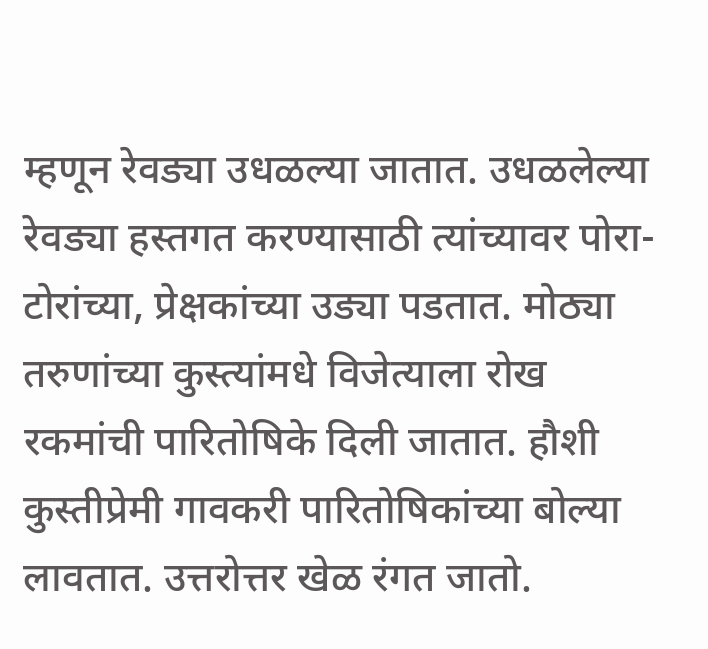म्हणून रेवड्या उधळल्या जातात. उधळलेल्या रेवड्या हस्तगत करण्यासाठी त्यांच्यावर पोरा-टोरांच्या, प्रेक्षकांच्या उड्या पडतात. मोठ्या तरुणांच्या कुस्त्यांमधे विजेत्याला रोख रकमांची पारितोषिके दिली जातात. हौशी कुस्तीप्रेमी गावकरी पारितोषिकांच्या बोल्या लावतात. उत्तरोत्तर खेळ रंगत जातो.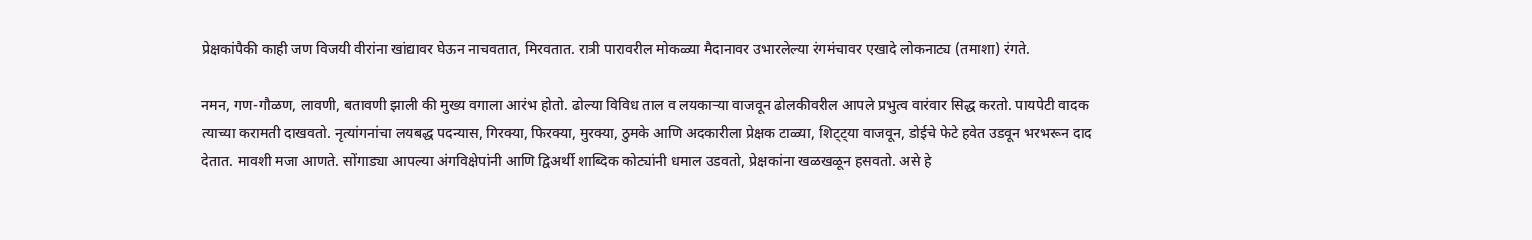प्रेक्षकांपैकी काही जण विजयी वीरांना खांद्यावर घेऊन नाचवतात, मिरवतात. रात्री पारावरील मोकळ्या मैदानावर उभारलेल्या रंगमंचावर एखादे लोकनाट्य (तमाशा) रंगते.

नमन, गण-गौळण, लावणी, बतावणी झाली की मुख्य वगाला आरंभ होतो. ढोल्या विविध ताल व लयकाऱ्या वाजवून ढोलकीवरील आपले प्रभुत्व वारंवार सिद्ध करतो. पायपेटी वादक त्याच्या करामती दाखवतो. नृत्यांगनांचा लयबद्ध पदन्यास, गिरक्या, फिरक्या, मुरक्या, ठुमके आणि अदकारीला प्रेक्षक टाळ्या, शिट्ट्या वाजवून, डोईचे फेटे हवेत उडवून भरभरून दाद देतात. मावशी मजा आणते. सोंगाड्या आपल्या अंगविक्षेपांनी आणि द्विअर्थी शाब्दिक कोट्यांनी धमाल उडवतो, प्रेक्षकांना खळखळून हसवतो. असे हे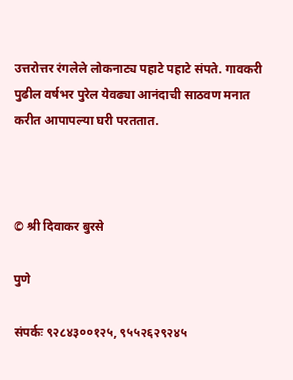उत्तरोत्तर रंगलेले लोकनाट्य पहाटे पहाटे संपते. गावकरी पुढील वर्षभर पुरेल येवढ्या आनंदाची साठवण मनात करीत आपापल्या घरी परततात.



© श्री दिवाकर बुरसे

पुणे

संपर्कः ९२८४३००१२५, ९५५२६२९२४५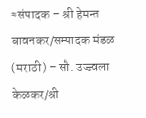≈संपादक – श्री हेमन्त बावनकर/सम्पादक मंडळ (मराठी) – सौ. उज्ज्वला केळकर/श्री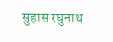सुहास रघुनाथ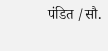पंडित /सौ.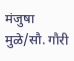मंजुषा मुळे/सौ. गौरी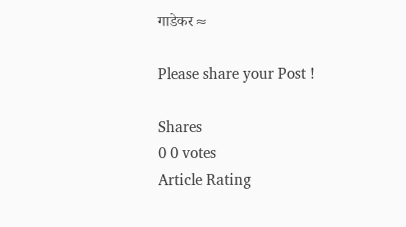गाडेकर≈

Please share your Post !

Shares
0 0 votes
Article Rating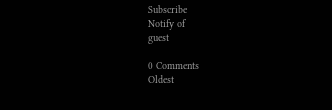Subscribe
Notify of
guest

0 Comments
Oldest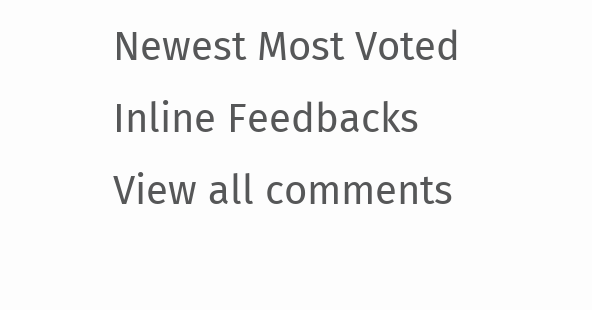Newest Most Voted
Inline Feedbacks
View all comments